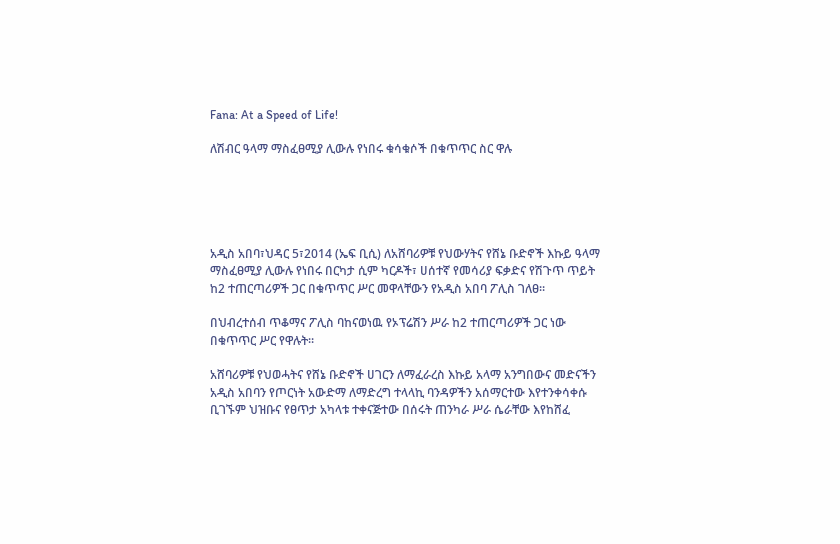Fana: At a Speed of Life!

ለሽብር ዓላማ ማስፈፀሚያ ሊውሉ የነበሩ ቁሳቁሶች በቁጥጥር ስር ዋሉ





አዲስ አበባ፣ህዳር 5፣2014 (ኤፍ ቢሲ) ለአሸባሪዎቹ የህውሃትና የሸኔ ቡድኖች እኩይ ዓላማ ማስፈፀሚያ ሊውሉ የነበሩ በርካታ ሲም ካርዶች፣ ሀሰተኛ የመሳሪያ ፍቃድና የሽጉጥ ጥይት ከ2 ተጠርጣሪዎች ጋር በቁጥጥር ሥር መዋላቸውን የአዲስ አበባ ፖሊስ ገለፀ።

በህብረተሰብ ጥቆማና ፖሊስ ባከናወነዉ የኦፕሬሽን ሥራ ከ2 ተጠርጣሪዎች ጋር ነው በቁጥጥር ሥር የዋሉት።

አሸባሪዎቹ የህወሓትና የሸኔ ቡድኖች ሀገርን ለማፈራረስ እኩይ አላማ አንግበውና መድናችን አዲስ አበባን የጦርነት አውድማ ለማድረግ ተላላኪ ባንዳዎችን አሰማርተው እየተንቀሳቀሱ ቢገኙም ህዝቡና የፀጥታ አካላቱ ተቀናጅተው በሰሩት ጠንካራ ሥራ ሴራቸው እየከሸፈ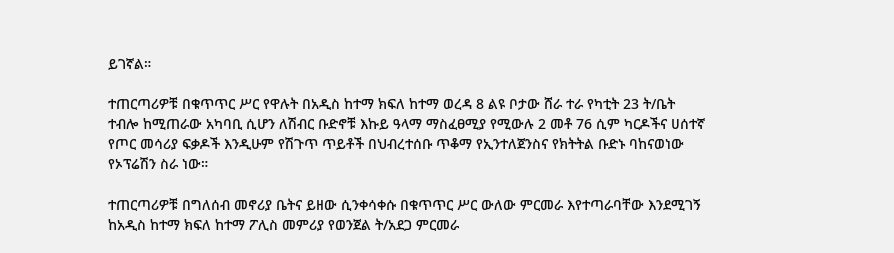ይገኛል።

ተጠርጣሪዎቹ በቁጥጥር ሥር የዋሉት በአዲስ ከተማ ክፍለ ከተማ ወረዳ 8 ልዩ ቦታው ሸራ ተራ የካቲት 23 ት/ቤት ተብሎ ከሚጠራው አካባቢ ሲሆን ለሽብር ቡድኖቹ እኩይ ዓላማ ማስፈፀሚያ የሚውሉ 2 መቶ 76 ሲም ካርዶችና ሀሰተኛ የጦር መሳሪያ ፍቃዶች እንዲሁም የሽጉጥ ጥይቶች በህብረተሰቡ ጥቆማ የኢንተለጀንስና የክትትል ቡድኑ ባከናወነው የኦፕሬሽን ስራ ነው።

ተጠርጣሪዎቹ በግለሰብ መኖሪያ ቤትና ይዘው ሲንቀሳቀሱ በቁጥጥር ሥር ውለው ምርመራ እየተጣራባቸው እንደሚገኝ ከአዲስ ከተማ ክፍለ ከተማ ፖሊስ መምሪያ የወንጀል ት/አደጋ ምርመራ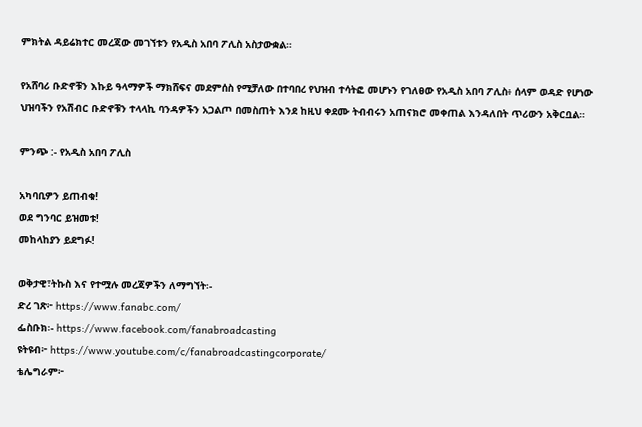ምክትል ዳይሬክተር መረጃው መገኘቱን የአዲስ አበባ ፖሊስ አስታውቋል።

የአሸባሪ ቡድኖቹን እኩይ ዓላማዎች ማክሸፍና መደምሰስ የሚቻለው በተባበረ የህዝብ ተሳትፎ መሆኑን የገለፀው የአዲስ አበባ ፖሊስ፥ ሰላም ወዳድ የሆነው ህዝባችን የአሽብር ቡድኖቹን ተላላኪ ባንዳዎችን አጋልጦ በመስጠት እንደ ከዚህ ቀደሙ ትብብሩን አጠናክሮ መቀጠል እንዳለበት ጥሪውን አቅርቧል።

ምንጭ :- የአዲስ አበባ ፖሊስ

አካባቢዎን ይጠብቁ!
ወደ ግንባር ይዝመቱ!
መከላከያን ይደግፉ!

ወቅታዊ፣ትኩስ እና የተሟሉ መረጃዎችን ለማግኘት፡-
ድረ ገጽ፦ https://www.fanabc.com/
ፌስቡክ፡- https://www.facebook.com/fanabroadcasting
ዩትዩብ፦ https://www.youtube.com/c/fanabroadcastingcorporate/
ቴሌግራም፦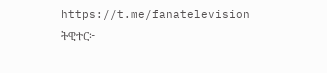https://t.me/fanatelevision
ትዊተር፦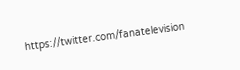https://twitter.com/fanatelevision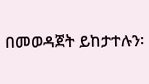በመወዳጀት ይከታተሉን፡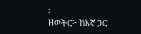፡
ዘወትር፦ ከእኛ ጋር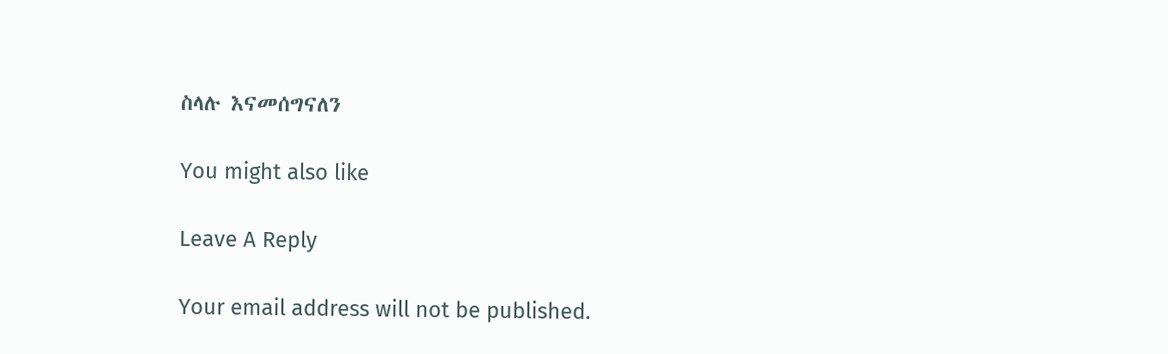ስላሉ እናመሰግናለን

You might also like

Leave A Reply

Your email address will not be published.